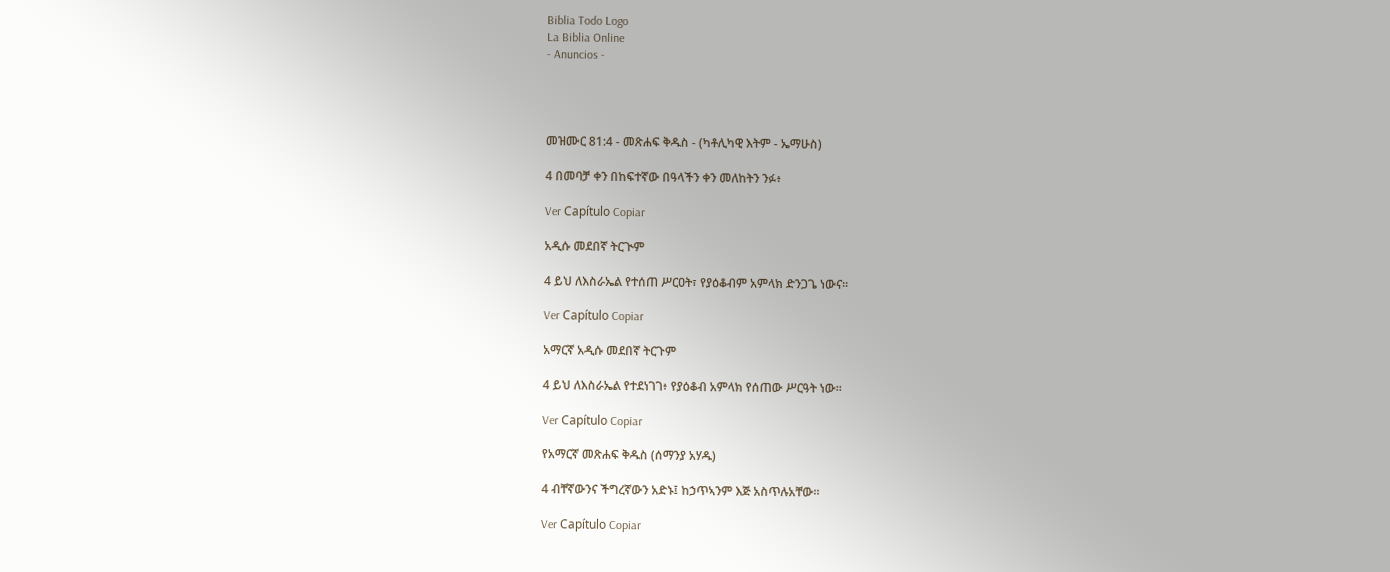Biblia Todo Logo
La Biblia Online
- Anuncios -




መዝሙር 81:4 - መጽሐፍ ቅዱስ - (ካቶሊካዊ እትም - ኤማሁስ)

4 በመባቻ ቀን በከፍተኛው በዓላችን ቀን መለከትን ንፉ፥

Ver Capítulo Copiar

አዲሱ መደበኛ ትርጒም

4 ይህ ለእስራኤል የተሰጠ ሥርዐት፣ የያዕቆብም አምላክ ድንጋጌ ነውና።

Ver Capítulo Copiar

አማርኛ አዲሱ መደበኛ ትርጉም

4 ይህ ለእስራኤል የተደነገገ፥ የያዕቆብ አምላክ የሰጠው ሥርዓት ነው።

Ver Capítulo Copiar

የአማርኛ መጽሐፍ ቅዱስ (ሰማንያ አሃዱ)

4 ብቸኛውንና ችግረኛውን አድኑ፤ ከኃጥኣንም እጅ አስጥሉአቸው።

Ver Capítulo Copiar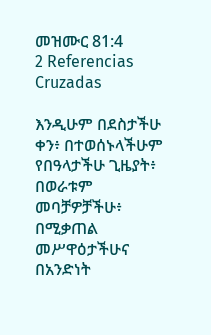መዝሙር 81:4
2 Referencias Cruzadas

እንዲሁም በደስታችሁ ቀን፥ በተወሰኑላችሁም የበዓላታችሁ ጊዜያት፥ በወራቱም መባቻዎቻችሁ፥ በሚቃጠል መሥዋዕታችሁና በአንድነት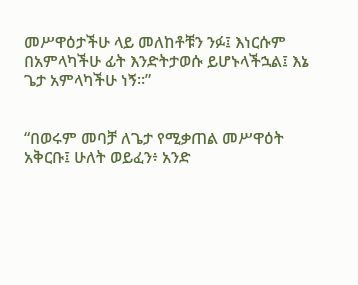መሥዋዕታችሁ ላይ መለከቶቹን ንፉ፤ እነርሱም በአምላካችሁ ፊት እንድትታወሱ ይሆኑላችኋል፤ እኔ ጌታ አምላካችሁ ነኝ።”


“በወሩም መባቻ ለጌታ የሚቃጠል መሥዋዕት አቅርቡ፤ ሁለት ወይፈን፥ አንድ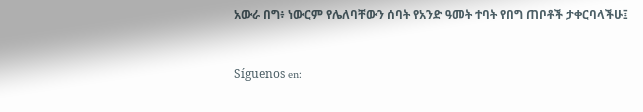አውራ በግ፥ ነውርም የሌለባቸውን ሰባት የአንድ ዓመት ተባት የበግ ጠቦቶች ታቀርባላችሁ፤


Síguenos en: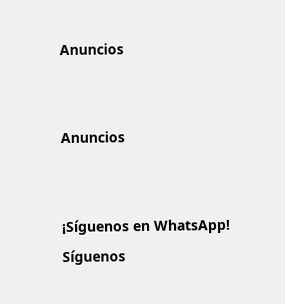Anuncios


Anuncios


¡Síguenos en WhatsApp! Síguenos